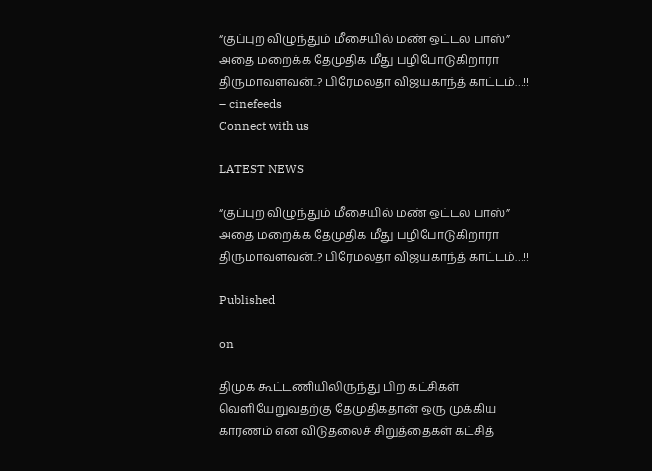“குப்புற விழுந்தும் மீசையில் மண் ஒட்டல பாஸ்” அதை மறைக்க தேமுதிக மீது பழிபோடுகிறாரா திருமாவளவன்..? பிரேமலதா விஜயகாந்த் காட்டம்…!! – cinefeeds
Connect with us

LATEST NEWS

“குப்புற விழுந்தும் மீசையில் மண் ஒட்டல பாஸ்” அதை மறைக்க தேமுதிக மீது பழிபோடுகிறாரா திருமாவளவன்..? பிரேமலதா விஜயகாந்த் காட்டம்…!!

Published

on

திமுக கூட்டணியிலிருந்து பிற கட்சிகள் வெளியேறுவதற்கு தேமுதிகதான் ஒரு முக்கிய காரணம் என விடுதலைச் சிறுத்தைகள் கட்சித்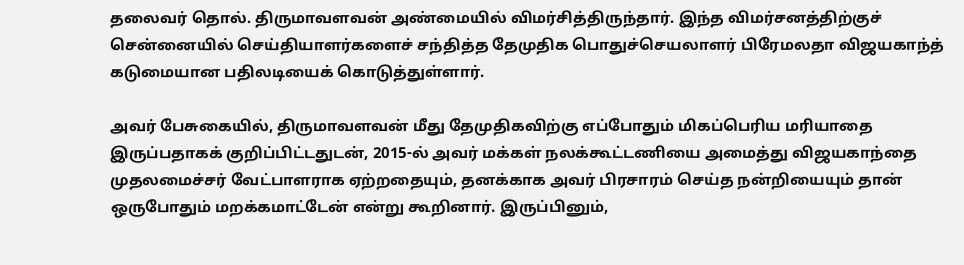தலைவர் தொல். திருமாவளவன் அண்மையில் விமர்சித்திருந்தார். இந்த விமர்சனத்திற்குச் சென்னையில் செய்தியாளர்களைச் சந்தித்த தேமுதிக பொதுச்செயலாளர் பிரேமலதா விஜயகாந்த் கடுமையான பதிலடியைக் கொடுத்துள்ளார்.

அவர் பேசுகையில், திருமாவளவன் மீது தேமுதிகவிற்கு எப்போதும் மிகப்பெரிய மரியாதை இருப்பதாகக் குறிப்பிட்டதுடன், 2015-ல் அவர் மக்கள் நலக்கூட்டணியை அமைத்து விஜயகாந்தை முதலமைச்சர் வேட்பாளராக ஏற்றதையும், தனக்காக அவர் பிரசாரம் செய்த நன்றியையும் தான் ஒருபோதும் மறக்கமாட்டேன் என்று கூறினார். இருப்பினும்,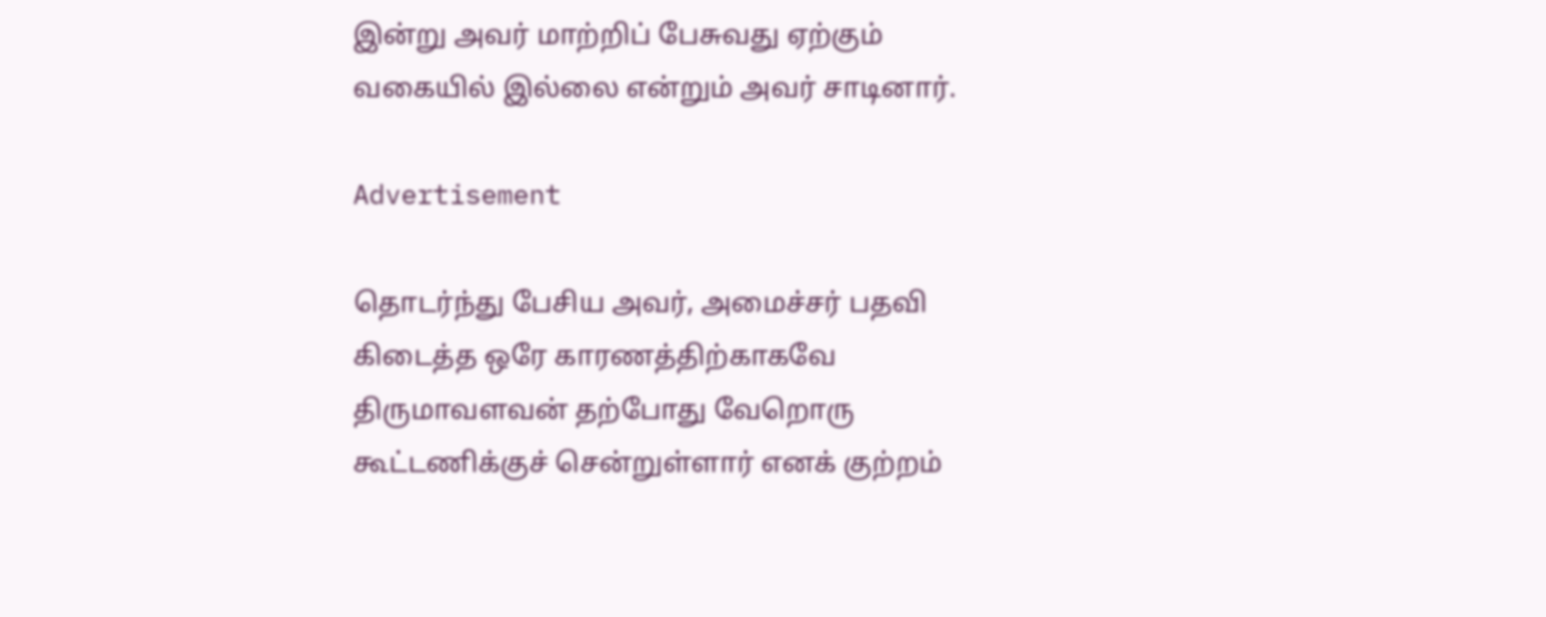இன்று அவர் மாற்றிப் பேசுவது ஏற்கும் வகையில் இல்லை என்றும் அவர் சாடினார்.

Advertisement

தொடர்ந்து பேசிய அவர், அமைச்சர் பதவி கிடைத்த ஒரே காரணத்திற்காகவே திருமாவளவன் தற்போது வேறொரு கூட்டணிக்குச் சென்றுள்ளார் எனக் குற்றம்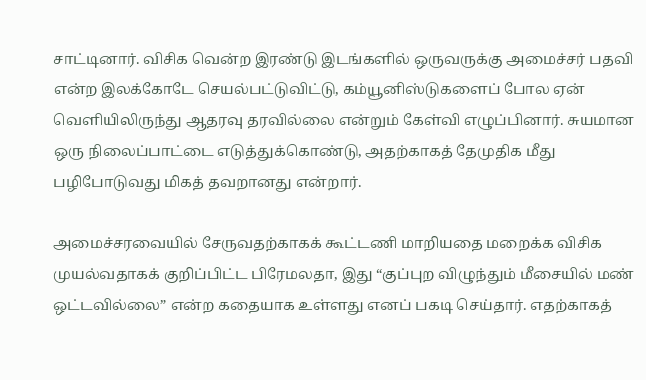சாட்டினார். விசிக வென்ற இரண்டு இடங்களில் ஒருவருக்கு அமைச்சர் பதவி என்ற இலக்கோடே செயல்பட்டுவிட்டு, கம்யூனிஸ்டுகளைப் போல ஏன் வெளியிலிருந்து ஆதரவு தரவில்லை என்றும் கேள்வி எழுப்பினார். சுயமான ஒரு நிலைப்பாட்டை எடுத்துக்கொண்டு, அதற்காகத் தேமுதிக மீது பழிபோடுவது மிகத் தவறானது என்றார்.

அமைச்சரவையில் சேருவதற்காகக் கூட்டணி மாறியதை மறைக்க விசிக முயல்வதாகக் குறிப்பிட்ட பிரேமலதா, இது “குப்புற விழுந்தும் மீசையில் மண் ஒட்டவில்லை” என்ற கதையாக உள்ளது எனப் பகடி செய்தார். எதற்காகத்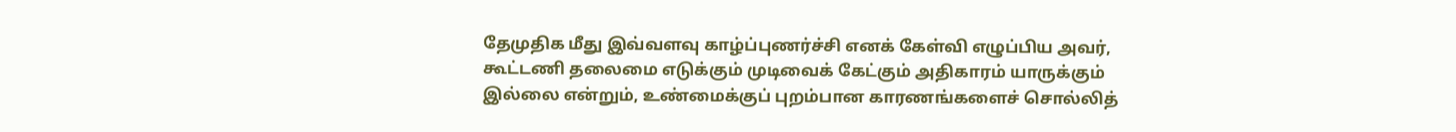தேமுதிக மீது இவ்வளவு காழ்ப்புணர்ச்சி எனக் கேள்வி எழுப்பிய அவர், கூட்டணி தலைமை எடுக்கும் முடிவைக் கேட்கும் அதிகாரம் யாருக்கும் இல்லை என்றும், உண்மைக்குப் புறம்பான காரணங்களைச் சொல்லித்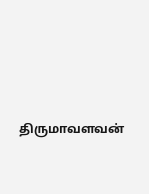திருமாவளவன்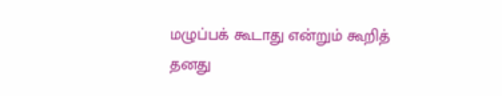மழுப்பக் கூடாது என்றும் கூறித் தனது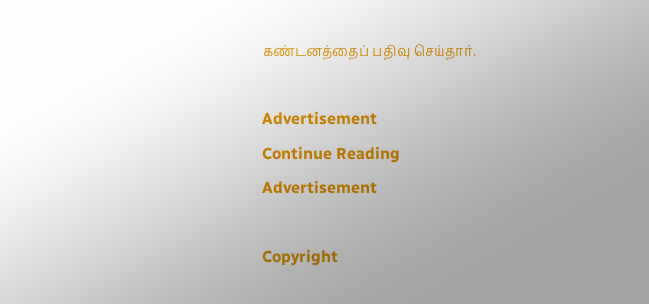கண்டனத்தைப் பதிவு செய்தார்.

Advertisement
Continue Reading
Advertisement

Copyright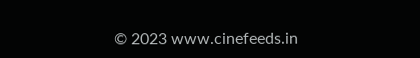© 2023 www.cinefeeds.in